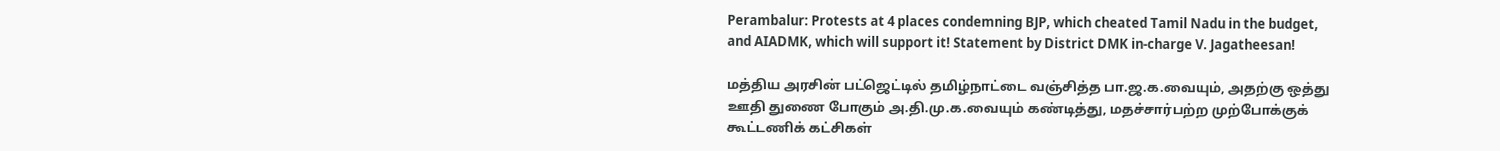Perambalur: Protests at 4 places condemning BJP, which cheated Tamil Nadu in the budget, and AIADMK, which will support it! Statement by District DMK in-charge V. Jagatheesan!

மத்திய அரசின் பட்ஜெட்டில் தமிழ்நாட்டை வஞ்சித்த பா.ஜ.க.வையும், அதற்கு ஒத்து ஊதி துணை போகும் அ.தி.மு.க.வையும் கண்டித்து, மதச்சார்பற்ற முற்போக்குக் கூட்டணிக் கட்சிகள்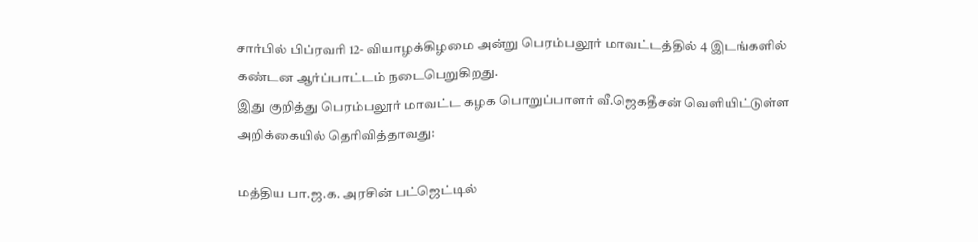சார்பில் பிப்ரவரி 12- வியாழக்கிழமை அன்று பெரம்பலூர் மாவட்டத்தில் 4 இடங்களில் கண்டன ஆர்ப்பாட்டம் நடைபெறுகிறது.
இது குறித்து பெரம்பலூர் மாவட்ட கழக பொறுப்பாளர் வீ.ஜெகதீசன் வெளியிட்டுள்ள அறிக்கையில் தெரிவித்தாவது:

மத்திய பா.ஜ.க. அரசின் பட்ஜெட்டில்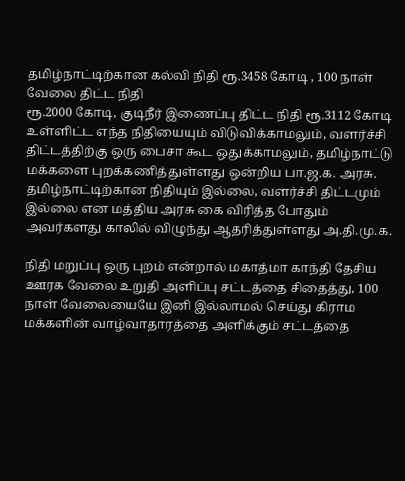தமிழ்நாட்டிற்கான கல்வி நிதி ரூ.3458 கோடி , 100 நாள் வேலை திட்ட நிதி
ரூ.2000 கோடி, குடிநீர் இணைப்பு திட்ட நிதி ரூ.3112 கோடி உள்ளிட்ட எந்த நிதியையும் விடுவிக்காமலும், வளர்ச்சி திட்டத்திற்கு ஒரு பைசா கூட ஒதுக்காமலும், தமிழ்நாட்டு மக்களை புறக்கணித்துள்ளது ஒன்றிய பா.ஜ.க. அரசு. தமிழ்நாட்டிற்கான நிதியும் இல்லை, வளர்ச்சி திட்டமும் இல்லை என மத்திய அரசு கை விரித்த போதும் அவர்களது காலில் விழுந்து ஆதரித்துள்ளது அ.தி.மு.க.

நிதி மறுப்பு ஒரு புறம் என்றால் மகாத்மா காந்தி தேசிய ஊரக வேலை உறுதி அளிப்பு சட்டத்தை சிதைத்து, 100 நாள் வேலையையே இனி இல்லாமல் செய்து கிராம மக்களின் வாழ்வாதாரத்தை அளிக்கும் சட்டத்தை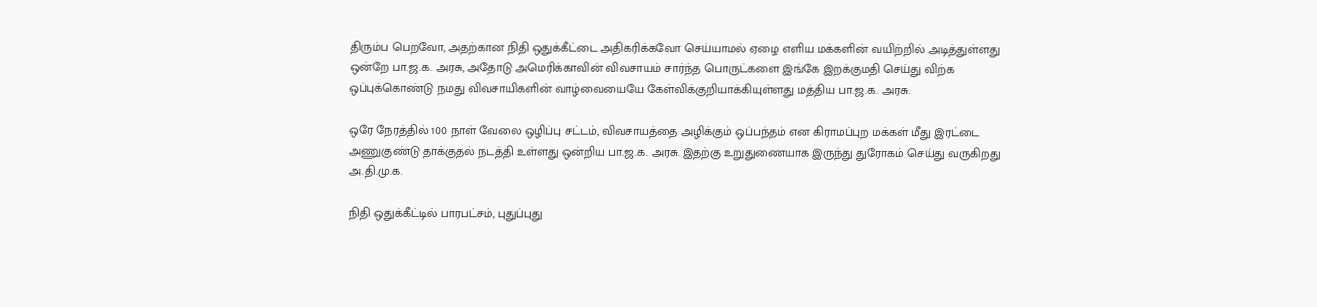திரும்ப பெறவோ, அதற்கான நிதி ஒதுக்கீட்டை அதிகரிக்கவோ செய்யாமல் ஏழை எளிய மக்களின் வயிற்றில் அடித்துள்ளது ஒன்றே பா.ஜ.க. அரசு, அதோடு அமெரிக்காவின் விவசாயம் சார்ந்த பொருட்களை இங்கே இறக்குமதி செய்து விற்க ஒப்புக்கொண்டு நமது விவசாயிகளின் வாழ்வையையே கேள்விக்குறியாக்கியுள்ளது மத்திய பா.ஜ.க. அரசு.

ஒரே நேரத்தில் 100 நாள் வேலை ஒழிப்பு சட்டம், விவசாயத்தை அழிக்கும் ஒப்பந்தம் என கிராமப்புற மக்கள் மீது இரட்டை அணுகுண்டு தாக்குதல் நடத்தி உள்ளது ஒன்றிய பா.ஜ.க. அரசு. இதற்கு உறுதுணையாக இருந்து துரோகம் செய்து வருகிறது அ.தி.மு.க.

நிதி ஒதுக்கீட்டில் பாரபட்சம், புதுப்புது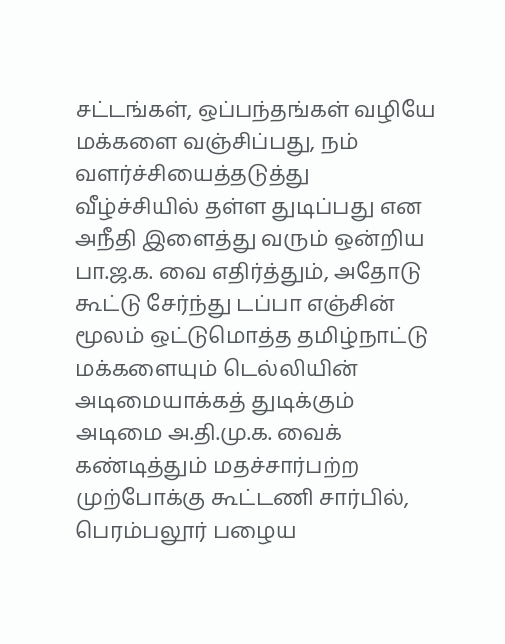சட்டங்கள், ஒப்பந்தங்கள் வழியே மக்களை வஞ்சிப்பது, நம் வளர்ச்சியைத்தடுத்து வீழ்ச்சியில் தள்ள துடிப்பது என அநீதி இளைத்து வரும் ஒன்றிய பா.ஜ.க. வை எதிர்த்தும், அதோடு கூட்டு சேர்ந்து டப்பா எஞ்சின் மூலம் ஒட்டுமொத்த தமிழ்நாட்டு மக்களையும் டெல்லியின் அடிமையாக்கத் துடிக்கும் அடிமை அ.தி.மு.க. வைக் கண்டித்தும் மதச்சார்பற்ற முற்போக்கு கூட்டணி சார்பில், பெரம்பலூர் பழைய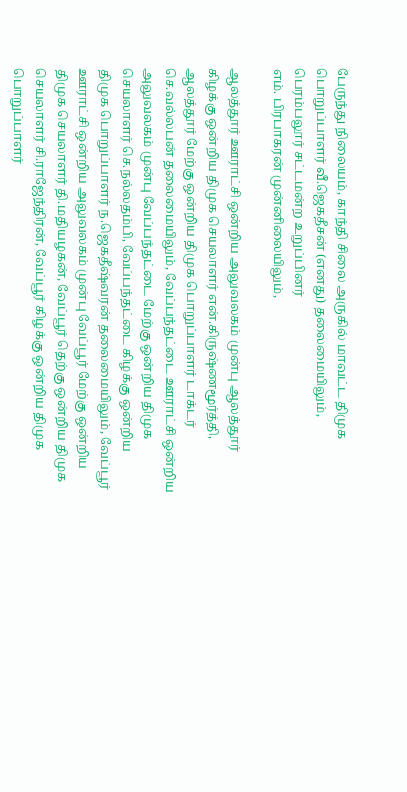பேருந்து நிலையம், காந்தி சிலை அருகில் மாவட்ட திமுக பொறுப்பாளர் வீ.ஜெகதீசன் (எனது) தலைமையிலும், பெரம்பலூர் சட்டமன்ற உறுப்பினர்
எம். பிரபாகரன் முன்னிலையிலும்,

ஆலத்தூர் ஊராட்சி ஒன்றிய அலுவலகம் முன்பு ஆலத்தூர் கிழக்கு ஒன்றிய திமுக செயலாளர் என்.கிருஷ்ணமூர்த்தி, ஆலத்தூர் மேற்கு ஒன்றிய திமுக பொறுப்பாளர் டாக்டர் செ.வல்லபன் தலைமையிலும், வேப்பந்தட்டை ஊராட்சி ஒன்றிய அலுவலகம் முன்பு வேப்பந்தட்டை மேற்கு ஒன்றிய திமுக செயலாளர் செ.நல்லதம்பி, வேப்பந்தட்டை கிழக்கு ஒன்றிய திமுக பொறுப்பாளர் ந.ஜெகதீஷ்வரன் தலைமையிலும், வேப்பூர் ஊராட்சி ஒன்றிய அலுவலகம் முன்பு வேப்பூர் மேற்கு ஒன்றிய திமுக செயலாளர் தி.மதியழகன், வேப்பூர் தெற்கு ஒன்றிய திமுக செயலாளர் சி.ராஜேந்திரன், வேப்பூர் கிழக்கு ஒன்றிய திமுக பொறுப்பாளர்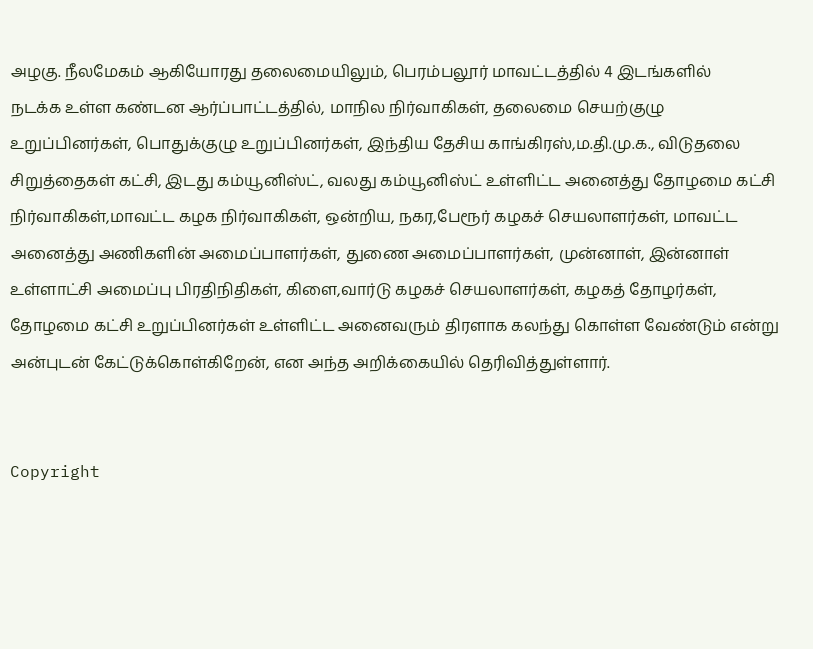அழகு. நீலமேகம் ஆகியோரது தலைமையிலும், பெரம்பலூர் மாவட்டத்தில் 4 இடங்களில்
நடக்க உள்ள கண்டன ஆர்ப்பாட்டத்தில், மாநில நிர்வாகிகள், தலைமை செயற்குழு உறுப்பினர்கள், பொதுக்குழு உறுப்பினர்கள், இந்திய தேசிய காங்கிரஸ்,ம.தி.மு.க., விடுதலை சிறுத்தைகள் கட்சி, இடது கம்யூனிஸ்ட், வலது கம்யூனிஸ்ட் உள்ளிட்ட அனைத்து தோழமை கட்சி நிர்வாகிகள்,மாவட்ட கழக நிர்வாகிகள், ஒன்றிய, நகர,பேரூர் கழகச் செயலாளர்கள், மாவட்ட அனைத்து அணிகளின் அமைப்பாளர்கள், துணை அமைப்பாளர்கள், முன்னாள், இன்னாள் உள்ளாட்சி அமைப்பு பிரதிநிதிகள், கிளை,வார்டு கழகச் செயலாளர்கள், கழகத் தோழர்கள், தோழமை கட்சி உறுப்பினர்கள் உள்ளிட்ட அனைவரும் திரளாக கலந்து கொள்ள வேண்டும் என்று அன்புடன் கேட்டுக்கொள்கிறேன், என அந்த அறிக்கையில் தெரிவித்துள்ளார்.


Copyright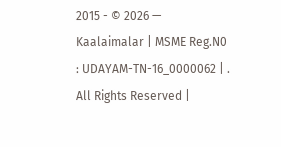2015 - © 2026 — Kaalaimalar | MSME Reg.N0 : UDAYAM-TN-16_0000062 | . All Rights Reserved |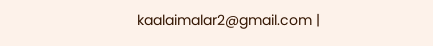kaalaimalar2@gmail.com |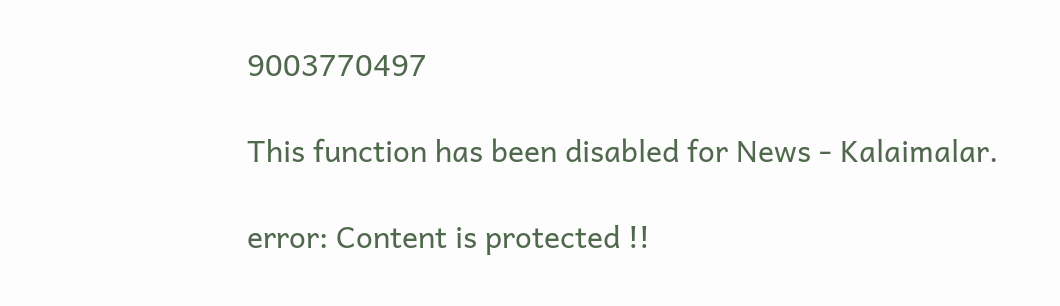9003770497

This function has been disabled for News - Kalaimalar.

error: Content is protected !!